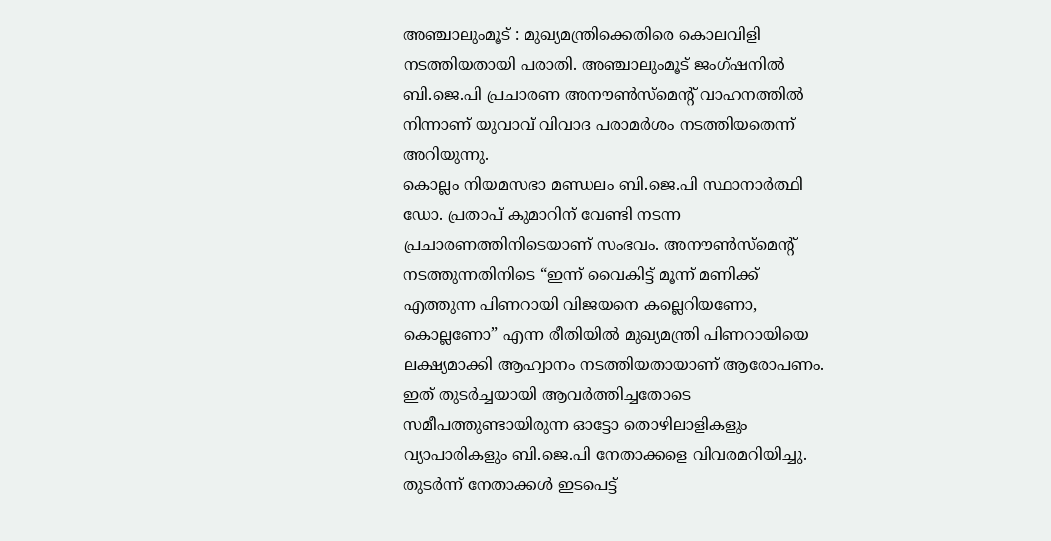അഞ്ചാലുംമൂട് : മുഖ്യമന്ത്രിക്കെതിരെ കൊലവിളി നടത്തിയതായി പരാതി. അഞ്ചാലുംമൂട് ജംഗ്ഷനിൽ ബി.ജെ.പി പ്രചാരണ അനൗൺസ്മെൻ്റ് വാഹനത്തിൽ നിന്നാണ് യുവാവ് വിവാദ പരാമർശം നടത്തിയതെന്ന് അറിയുന്നു.
കൊല്ലം നിയമസഭാ മണ്ഡലം ബി.ജെ.പി സ്ഥാനാർത്ഥി ഡോ. പ്രതാപ് കുമാറിന് വേണ്ടി നടന്ന പ്രചാരണത്തിനിടെയാണ് സംഭവം. അനൗൺസ്മെൻ്റ് നടത്തുന്നതിനിടെ “ഇന്ന് വൈകിട്ട് മൂന്ന് മണിക്ക് എത്തുന്ന പിണറായി വിജയനെ കല്ലെറിയണോ, കൊല്ലണോ” എന്ന രീതിയിൽ മുഖ്യമന്ത്രി പിണറായിയെ ലക്ഷ്യമാക്കി ആഹ്വാനം നടത്തിയതായാണ് ആരോപണം.
ഇത് തുടർച്ചയായി ആവർത്തിച്ചതോടെ സമീപത്തുണ്ടായിരുന്ന ഓട്ടോ തൊഴിലാളികളും വ്യാപാരികളും ബി.ജെ.പി നേതാക്കളെ വിവരമറിയിച്ചു. തുടർന്ന് നേതാക്കൾ ഇടപെട്ട്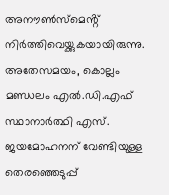അനൗൺസ്മെൻ്റ് നിർത്തിവെയ്ക്കുകയായിരുന്നു.
അതേസമയം, കൊല്ലം മണ്ഡലം എൽ.ഡി.എഫ് സ്ഥാനാർത്ഥി എസ്. ജയമോഹനന് വേണ്ടിയുള്ള തെരഞ്ഞെടുപ്പ്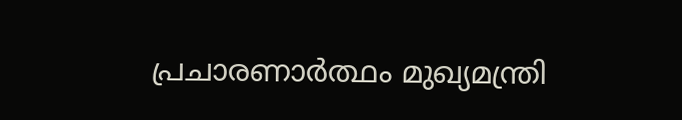പ്രചാരണാർത്ഥം മുഖ്യമന്ത്രി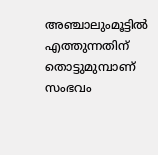അഞ്ചാലുംമൂട്ടിൽ എത്തുന്നതിന് തൊട്ടുമുമ്പാണ് സംഭവം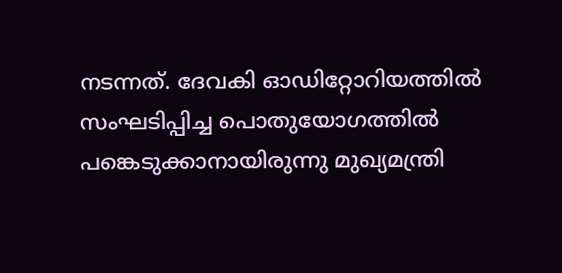നടന്നത്. ദേവകി ഓഡിറ്റോറിയത്തിൽ സംഘടിപ്പിച്ച പൊതുയോഗത്തിൽ പങ്കെടുക്കാനായിരുന്നു മുഖ്യമന്ത്രി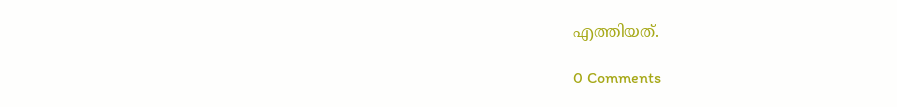എത്തിയത്.

0 Comments